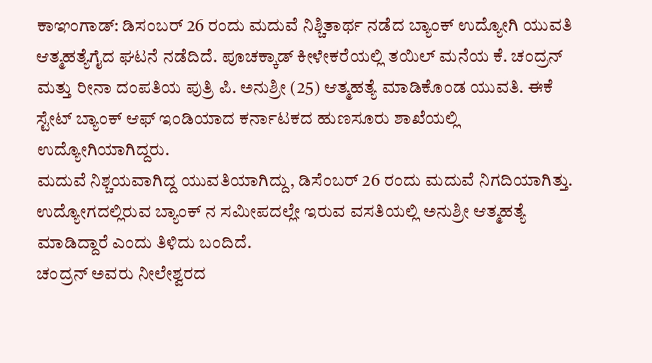ಕಾಞಂಗಾಡ್: ಡಿಸಂಬರ್ 26 ರಂದು ಮದುವೆ ನಿಶ್ಚಿತಾರ್ಥ ನಡೆದ ಬ್ಯಾಂಕ್ ಉದ್ಯೋಗಿ ಯುವತಿ ಆತ್ಮಹತ್ಯೆಗೈದ ಘಟನೆ ನಡೆದಿದೆ. ಪೂಚಕ್ಕಾಡ್ ಕೀಳೇಕರೆಯಲ್ಲಿ ತಯಿಲ್ ಮನೆಯ ಕೆ. ಚಂದ್ರನ್ ಮತ್ತು ರೀನಾ ದಂಪತಿಯ ಪುತ್ರಿ ಪಿ. ಅನುಶ್ರೀ (25) ಆತ್ಮಹತ್ಯೆ ಮಾಡಿಕೊಂಡ ಯುವತಿ. ಈಕೆ
ಸ್ಟೇಟ್ ಬ್ಯಾಂಕ್ ಆಫ್ ಇಂಡಿಯಾದ ಕರ್ನಾಟಕದ ಹುಣಸೂರು ಶಾಖೆಯಲ್ಲಿ ಉದ್ಯೋಗಿಯಾಗಿದ್ದರು.
ಮದುವೆ ನಿಶ್ಚಯವಾಗಿದ್ದ ಯುವತಿಯಾಗಿದ್ದು, ಡಿಸೆಂಬರ್ 26 ರಂದು ಮದುವೆ ನಿಗದಿಯಾಗಿತ್ತು. ಉದ್ಯೋಗದಲ್ಲಿರುವ ಬ್ಯಾಂಕ್ ನ ಸಮೀಪದಲ್ಲೇ ಇರುವ ವಸತಿಯಲ್ಲಿ ಅನುಶ್ರೀ ಆತ್ಮಹತ್ಯೆ ಮಾಡಿದ್ದಾರೆ ಎಂದು ತಿಳಿದು ಬಂದಿದೆ.
ಚಂದ್ರನ್ ಅವರು ನೀಲೇಶ್ವರದ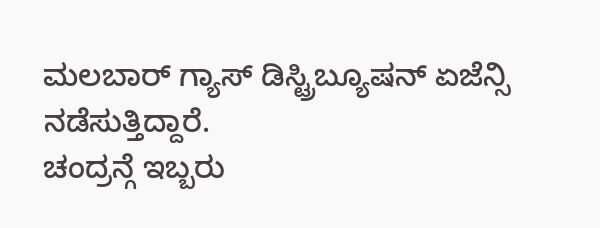ಮಲಬಾರ್ ಗ್ಯಾಸ್ ಡಿಸ್ಟ್ರಿಬ್ಯೂಷನ್ ಏಜೆನ್ಸಿ ನಡೆಸುತ್ತಿದ್ದಾರೆ.
ಚಂದ್ರನ್ಗೆ ಇಬ್ಬರು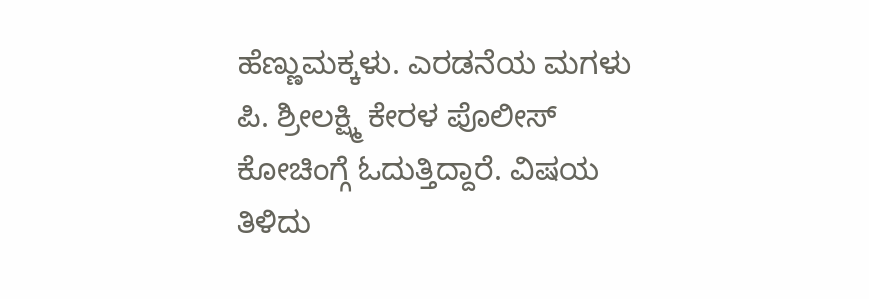ಹೆಣ್ಣುಮಕ್ಕಳು. ಎರಡನೆಯ ಮಗಳು ಪಿ. ಶ್ರೀಲಕ್ಷ್ಮಿ ಕೇರಳ ಪೊಲೀಸ್ ಕೋಚಿಂಗ್ಗೆ ಓದುತ್ತಿದ್ದಾರೆ. ವಿಷಯ ತಿಳಿದು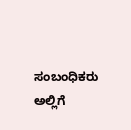ಸಂಬಂಧಿಕರು ಅಲ್ಲಿಗೆ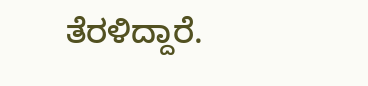ತೆರಳಿದ್ದಾರೆ.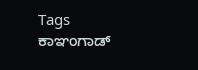Tags
ಕಾಞಂಗಾಡ್